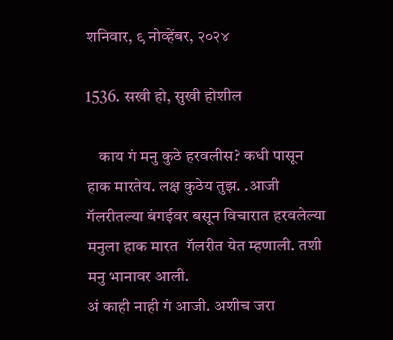शनिवार, ९ नोव्हेंबर, २०२४

1536. सखी हो, सुखी होशील

    काय गं मनु कुठे हरवलीस? कधी पासून हाक मारतेय. लक्ष कुठेय तुझ. .आजी गॅलरीतल्या बंगईवर बसून विचारात हरवलेल्या मनुला हाक मारत  गॅलरीत येत म्हणाली. तशी  मनु भानावर आली.
अं काही नाही गं आजी. अशीच जरा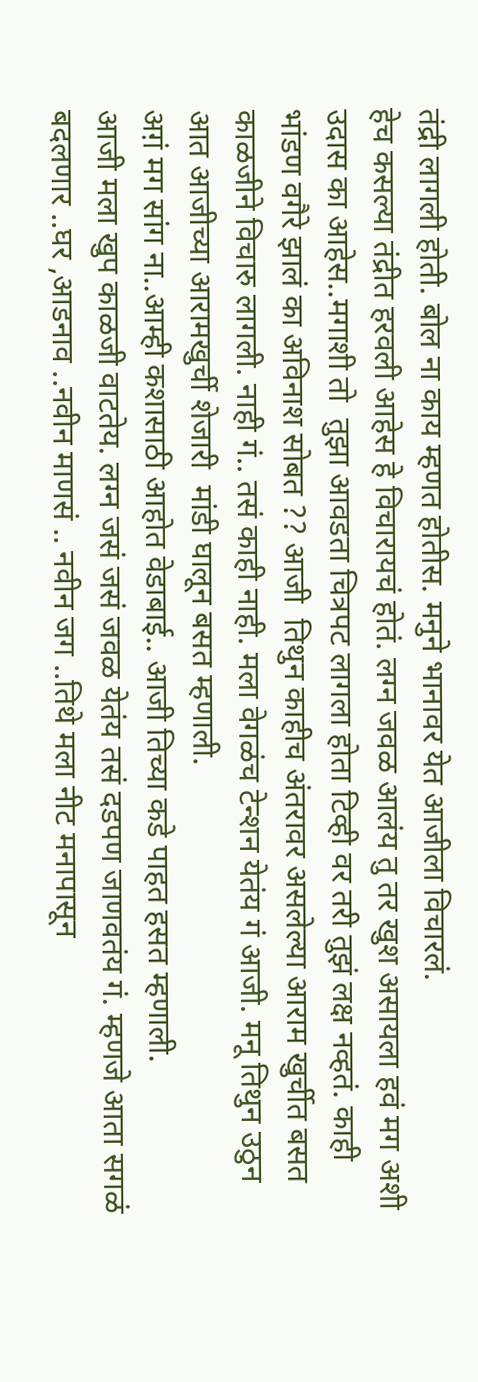तंद्री लागली होती. बोल ना काय म्हणत होतीस. मनुने भानावर येत आजीला विचारलं.
हेच कसल्या तंद्रीत हरवली आहेस हे विचारायचं होतं. लग्न जवळ आलंय तु तर खुश असायला हवं मग अशी उदास का आहेस..मगाशी तो  तुझा आवडता चित्रपट लागला होता टिव्ही वर तरी तुझं लक्ष नव्हतं. काही भांडण वगैरे झालं का अविनाश सोबत ?? आजी  तिथुन काहीच अंतरावर असलेल्या आराम खुर्चीत बसत काळजीने विचारु लागली. नाही गं.. तसं काही नाही. मला वेगळंच टेन्शन येतंय गं आजी. मनू‌ तिथुन उठुन आत आजीच्या आरामखुर्ची शेजारी  मांडी घालून बसत म्हणाली.
अग़ं मग सांग ना..आम्ही कशासाठी आहोत वेडाबाई.. आजी तिच्या कडे पाहत हसत म्हणाली.
आजी मला खुप काळजी वाटतेय. लग्न जसं जसं जवळ येतंय तसं दडपण जाणवतंय गं. म्हणजे आता सगळं बदलणार ..घर ,आडनाव ..नवीन माणसं .. नवीन जग ..तिथे मला नीट मनापासून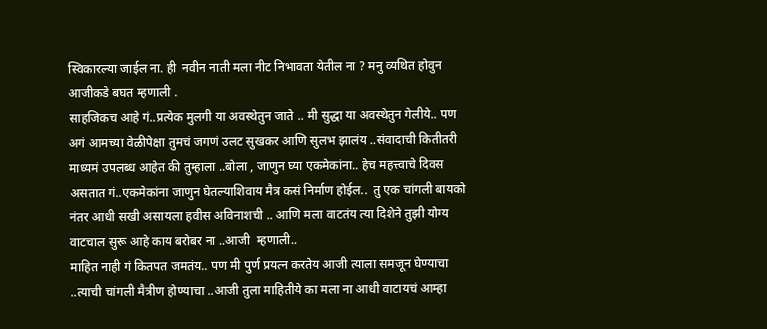स्विकारल्या जाईल ना. ही  नवीन नाती मला नीट निभावता येतील ना ? मनु व्यथित होवुन आजीकडे बघत म्हणाली .
साहजिकच आहे गं..प्रत्येक मुलगी या अवस्थेतुन जाते .. मी सुद्धा या अवस्थेतुन गेलीये.. पण अगं आमच्या वेळीपेक्षा तुमचं जगणं उलट सुखकर आणि सुलभ झालंय ‌..संवादाची कितीतरी माध्यमं उपलब्ध आहेत की तुम्हाला ..बोला , जाणुन घ्या एकमेकांना.. हेच महत्त्वाचे दिवस असतात गं..एकमेकांना जाणुन घेतल्याशिवाय मैत्र कसं निर्माण होईल..  तु एक चांगली बायको नंतर आधी सखी असायला हवीस अविनाशची .. आणि मला वाटतंय त्या दिशेने तुझी योग्य वाटचाल सुरू आहे काय बरोबर ना ..आजी  म्हणाली..
माहित नाही गं कितपत जमतंय.. पण मी पुर्ण प्रयत्न करतेय आजी त्याला समजून घेण्याचा ..त्याची चांगली मैत्रीण होण्याचा ..आजी तुला माहितीये का मला ना आधी वाटायचं आम्हा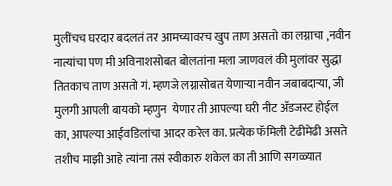मुलींचच घरदार बदलतं तर आमच्यावरच खुप ताण असतो का लग्नाचा ,नवीन नात्यांचा पण मी अविनाशसोबत बोलतांना मला जाणवलं की मुलांवर सुद्धा तितकाच ताण असतो गं. म्हणजे लग्नासोबत येणाऱ्या नवीन जबाबदाऱ्या, जी  मुलगी आपली बायको म्हणुन  येणार ती आपल्या घरी नीट ॲडजस्ट होईल का, आपल्या आईवडिलांचा आदर करेल का. प्रत्येक फॅमिली टेढीमेढी असते तशीच माझी आहे त्यांना तसं स्वीकारु शकेल का ती आणि सगळ्यात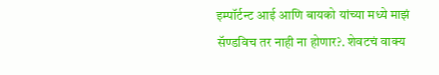इम्पॉर्टन्ट आई आणि बायको यांच्या मध्ये माझं सॅण्डविच तर नाही ना होणार?. शेवटचं वाक्य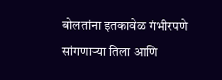बोलतांना इतकावेळ गंभीरपणे सांगणाऱ्या तिला आणि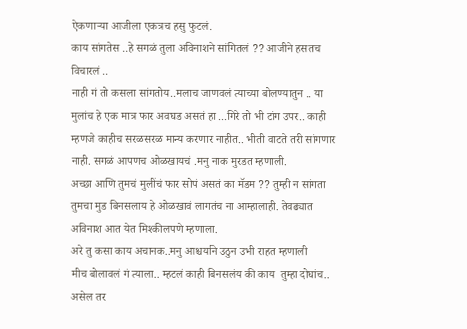ऐकणाऱ्या आजीला एकत्रच हसु फुटलं.
काय सांगतेस ..हे सगळं तुला अविनाशने सांगितलं ?? आजीने हसतच विचारलं ..
नाही गं तो कसला सांगतोय..मलाच जाणवलं त्याच्या बोलण्यातुन .. या मुलांच हे एक मात्र फार अवघड असतं हा ...गिरे तो भी टांग उपर.. काही म्हणजे काहीच सरळसरळ मान्य करणार नाहीत.. भीती वाटते तरी सांगणार नाही. सगळं आपणच ओळखायचं .मनु नाक मुरडत म्हणाली.
अच्छा आणि तुमचं मुलींचं फार सोपं असतं का मॅडम ?? तुम्ही न सांगता तुमचा मुड बिनसलाय हे ओळखावं लागतंच ना आम्हालाही. तेवढ्यात अविनाश आत येत मिश्कीलपणे म्हणाला.
अरे तु कसा काय अचानक..मनु आश्चर्याने उठुन उभी राहत म्हणाली ‌
मीच बोलावलं गं त्याला.. म्हटलं काही बिनसलंय की काय  तुम्हा दोघांच.. असेल तर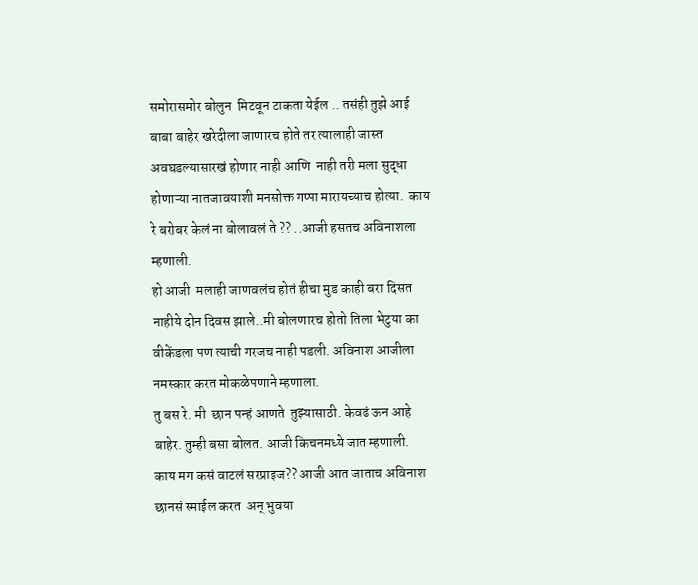समोरासमोर बोलुन  मिटवून टाकता येईल .. तसंही तुझे आई बाबा बाहेर खरेदीला जाणारच होते तर त्यालाही जास्त अवघडल्यासारखं होणार नाही आणि  नाही तरी मला सुद्धा होणाऱ्या नातजावयाशी मनसोक्त गप्पा मारायच्याच होत्या.  काय रे बरोबर केलं ना बोलावलं ते ?? ..आजी हसतच अविनाशला म्हणाली.
हो आजी  मलाही जाणवलंच‌ होतं हीचा मुड काही बरा दिसत नाहीये दोन दिवस झाले..मी बोलणारच होतो तिला भेटुया का वीकेंडला पण त्याची गरजच नाही पडली. अविनाश आजीला नमस्कार करत मोकळेपणाने म्हणाला‌.
तु बस रे. मी  छान पन्हं आणते  तुझ्यासाठी. केवढं ऊन आहे बाहेर. तुम्ही बसा बोलत. आजी किचनमध्ये जात म्हणाली.
काय मग कसं वाटलं सरप्राइज?? आजी आत जाताच अविनाश  छानसं स्माईल करत  अन् भुवया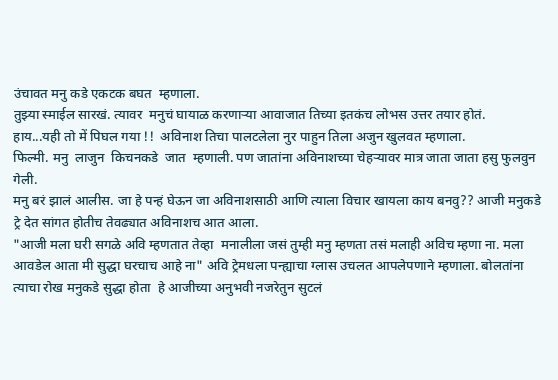उंचावत मनु कडे एकटक बघत  म्हणाला.
तुझ्या स्माईल सारखं. त्यावर  मनुचं घायाळ करणाऱ्या आवाजात तिच्या इतकंच लोभस उत्तर तयार होतं.
हाय...यही तो में पिघल गया !!  अविनाश तिचा पालटलेला नुर पाहुन तिला अजुन खुलवत म्हणाला.
फिल्मी. मनु  लाजुन  किचनकडे  जात  म्हणाली. पण जातांना अविनाशच्या चेहऱ्यावर मात्र जाता जाता हसु फुलवुन गेली.
मनु बरं झालं आलीस. जा हे पन्हं घेऊन जा अविनाशसाठी आणि त्याला विचार खायला काय बनवु?? आजी मनुकडे ट्रे देत सांगत होतीच तेवढ्यात अविनाशच आत आला.
"आजी मला घरी सगळे अवि म्हणतात तेव्हा  मनालीला जसं तुम्ही मनु म्हणता तसं मलाही अविच म्हणा ना. मला आवडेल आता मी सुद्धा घरचाच आहे ना" अवि ट्रेमधला पन्ह्याचा ग्लास उचलत आपलेपणाने म्हणाला. बोलतांना त्याचा रोख मनुकडे सुद्धा होता  हे आजीच्या अनुभवी नजरेतुन सुटलं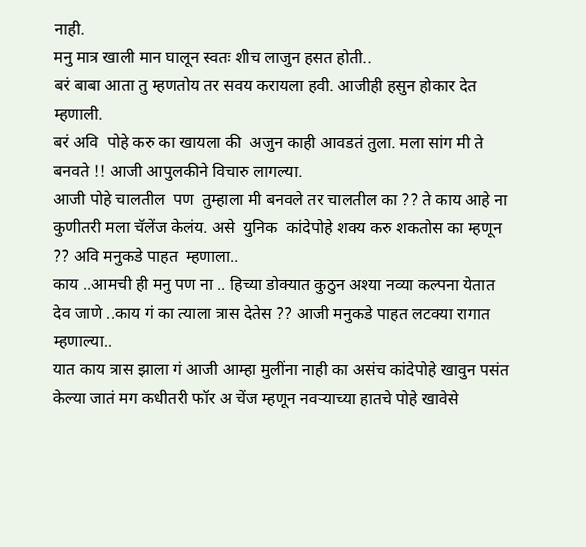नाही.
मनु मात्र खाली मान घालून स्वतः शीच लाजुन हसत होती..
बरं बाबा आता तु म्हणतोय तर सवय करायला हवी. आजीही ‌हसुन होकार देत म्हणाली.
बरं अवि  पोहे करु का खायला की ‌ अजुन काही आवडतं तुला. मला सांग मी ते बनवते ‌!! आजी आपुलकीने विचारु लागल्या.
आजी पोहे चालतील  पण  तुम्हाला मी बनवले तर चालतील का ?? ते काय आहे ना कुणीतरी मला चॅलेंज केलंय. असे  युनिक  कांदेपोहे शक्य करु शकतोस का म्हणून ?? अवि मनुकडे पाहत  म्हणाला..
काय ..आमची ही मनु पण ना .. हिच्या डोक्यात कुठुन अश्या नव्या कल्पना येतात देव जाणे ..काय गं का त्याला ‌त्रास देतेस ?? आजी मनुकडे पाहत लटक्या रागात म्हणाल्या..
यात काय त्रास झाला गं आजी आम्हा मुलींना नाही का असंच कांदेपोहे खावुन पसंत केल्या जातं मग कधीतरी फॉर अ चेंज म्हणून नवऱ्याच्या हातचे पोहे खावेसे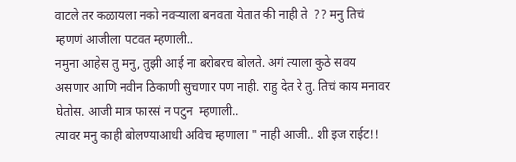वाटले तर कळायला नको नवऱ्याला बनवता येतात की नाही ते  ?? मनु तिचं म्हणणं आजीला पटवत म्हणाली..
नमुना आहेस तु मनु, तुझी आई ना बरोबरच बोलते. अगं त्याला कुठे सवय असणार आणि नवीन ठिकाणी सुचणार पण नाही. राहु देत रे तु. तिचं काय मनावर घेतोस. आजी मात्र फारसं न पटुन  म्हणाली..
त्यावर मनु काही बोलण्याआधी अविच म्हणाला " नाही आजी.. शी इज राईट!!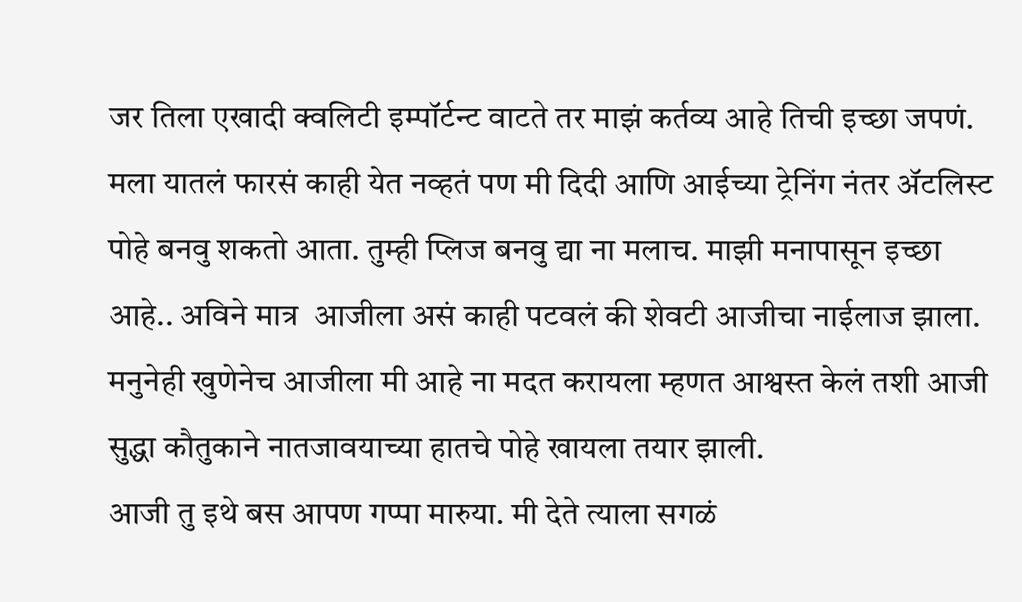जर तिला एखादी क्वलिटी इम्पॉर्टन्ट वाटते तर माझं कर्तव्य आहे तिची इच्छा जपणं.  मला यातलं फारसं काही येत नव्हतं पण मी दिदी आणि आईच्या ट्रेनिंग नंतर ॲटलिस्ट पोहे बनवु शकतो आता. तुम्ही प्लिज बनवु द्या ना मलाच. माझी मनापासून इच्छा आहे.. अविने मात्र  आजीला असं काही पटवलं की शेवटी आजीचा नाईलाज झाला.
मनुनेही खुणेनेच आजीला मी आहे ना मदत करायला म्हणत आश्वस्त केलं तशी आजी सुद्धा कौतुकाने नातजावयाच्या हातचे पोहे खायला तयार झाली.
आजी तु इथे बस आपण गप्पा मारुया. मी देते त्याला सगळं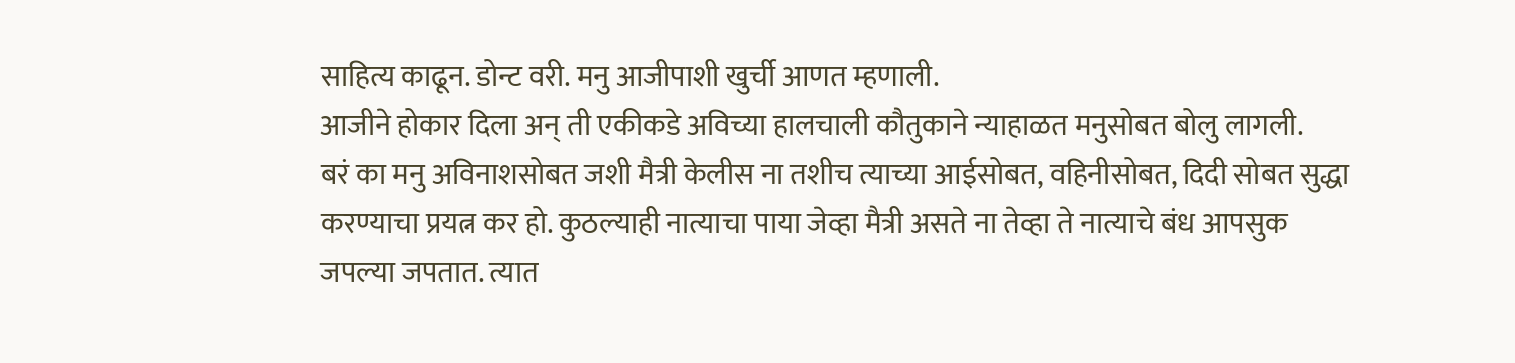साहित्य काढून. डोन्ट वरी. मनु आजीपाशी खुर्ची आणत म्हणाली.
आजीने होकार दिला अन् ती एकीकडे अविच्या हालचाली कौतुकाने न्याहाळत मनुसोबत बोलु लागली.
बरं का मनु अविनाशसोबत जशी मैत्री केलीस ना तशीच त्याच्या आईसोबत, वहिनीसोबत, दिदी सोबत सुद्धा करण्याचा प्रयत्न कर हो. कुठल्याही नात्याचा पाया जेव्हा मैत्री असते ना तेव्हा ते नात्याचे बंध आपसुक जपल्या जपतात. त्यात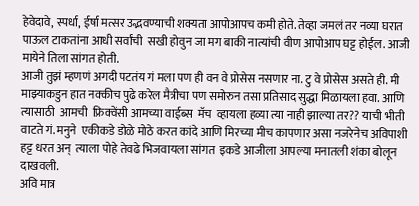हेवेदावे, स्पर्धा, ईर्षा मत्सर उद्भवण्याची शक्यता आपोआपच कमी होते. तेव्हा जमलं तर नव्या घरात पाऊल टाकतांना आधी सर्वांची  सखी होवुन जा मग बाकी नात्यांची वीण आपोआप घट्ट होईल. आजी मायेने तिला सांगत होती.
आजी तुझं म्हणणं अगदी पटतंय गं मला पण ही वन वे प्रोसेस नसणार ना. टु वे प्रोसेस असते ही. मी माझ्याकडुन हात नक्कीच पुढे करेल मैत्रीचा पण समोरुन तसा प्रतिसाद सुद्धा मिळायला हवा. आणि त्यासाठी  आमची  फ्रिक्वेंसी आमच्या वाईब्स  मॅच  व्हायला हव्या त्या नाही झाल्या तर?? याची भीती वाटते गं. मनुने  एकीकडे डोळे मोठे करत कांदे आणि मिरच्या मीच कापणार असा नजरेनेच अविपाशी हट्ट धरत अन्  त्याला पोहे तेवढे भिजवायला सांगत  इकडे आजीला आपल्या मनातली शंका बोलून दाखवली.
अवि मात्र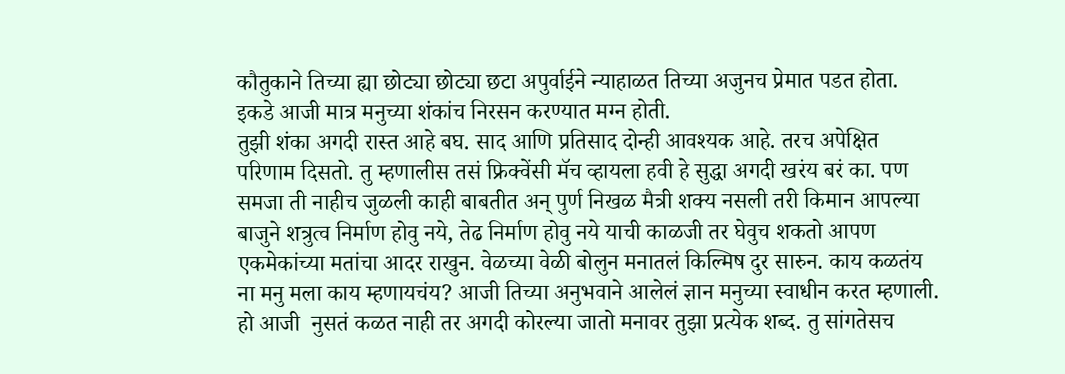कौतुकाने तिच्या ह्या छोट्या छोट्या छटा अपुर्वाईने न्याहाळत तिच्या अजुनच प्रेमात पडत होता.
इकडे आजी मात्र मनुच्या शंकांच निरसन करण्यात मग्न होती.
तुझी शंका अगदी रास्त आहे बघ. साद आणि प्रतिसाद दोन्ही आवश्यक आहे. तरच अपेक्षित परिणाम दिसतो. तु म्हणालीस तसं फ्रिक्वेंसी मॅच व्हायला हवी हे सुद्धा अगदी खरंय बरं का. पण समजा ती नाहीच जुळली काही बाबतीत अन् पुर्ण निखळ मैत्री शक्य नसली तरी किमान आपल्या बाजुने शत्रुत्व निर्माण होवु नये, तेढ निर्माण होवु नये याची काळजी तर घेवुच शकतो आपण एकमेकांच्या मतांचा आदर राखुन. वेळच्या वेळी बोलुन मनातलं किल्मिष दुर सारुन. काय कळतंय ना मनु मला काय म्हणायचंय? आजी तिच्या अनुभवाने आलेलं ज्ञान मनुच्या स्वाधीन करत म्हणाली.
हो आजी  नुसतं कळत नाही तर अगदी कोरल्या जातो मनावर तुझा प्रत्येक शब्द. तु सांगतेसच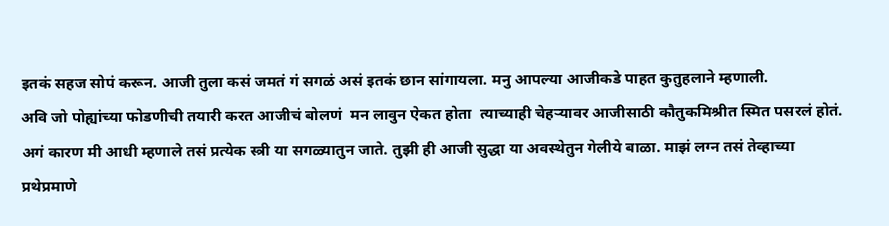इतकं सहज सोपं करून. आजी तुला कसं जमतं गं सगळं असं इतकं छान सांगायला. मनु आपल्या आजीकडे पाहत कुतुहलाने म्हणाली.
अवि जो पोह्यांच्या फोडणीची तयारी करत आजीचं बोलणं  मन लावुन ऐकत होता  त्याच्याही चेहऱ्यावर आजीसाठी कौतुकमिश्रीत स्मित पसरलं होतं.
अगं कारण मी आधी म्हणाले तसं प्रत्येक स्त्री या सगळ्यातुन जाते. तुझी ही आजी सुद्धा या अवस्थेतुन गेलीये बाळा. माझं लग्न तसं तेव्हाच्या प्रथेप्रमाणे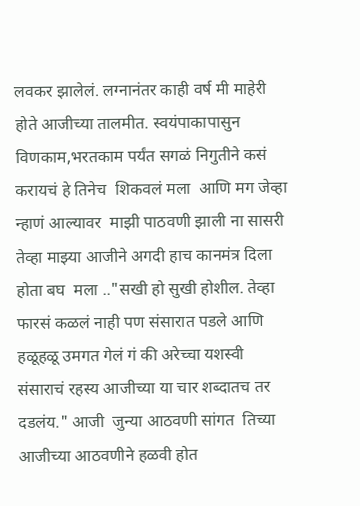लवकर झालेलं. लग्नानंतर काही वर्ष मी माहेरी होते आजीच्या तालमीत. स्वयंपाकापासुन विणकाम,भरतकाम पर्यंत सगळं निगुतीने कसं करायचं हे तिनेच  शिकवलं मला ‌ आणि मग जेव्हा न्हाणं आल्यावर  माझी पाठवणी झाली ना सासरी तेव्हा माझ्या आजीने अगदी हाच कानमंत्र दिला होता बघ  मला .."सखी हो सुखी होशील. तेव्हा फारसं कळलं नाही पण संसारात पडले आणि हळूहळू उमगत गेलं गं की अरेच्चा यशस्वी संसाराचं रहस्य आजीच्या या चार शब्दातच तर दडलंय." आजी  जुन्या आठवणी सांगत  तिच्या आजीच्या आठवणीने हळवी होत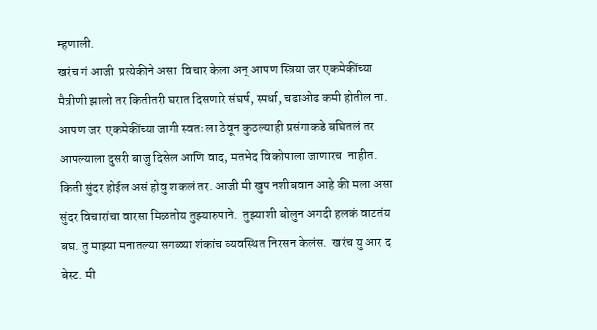म्हणाली.
खरंच गं आजी  प्रत्येकीने असा  विचार केला अन् आपण स्त्रिया जर एकमेकींच्या मैत्रीणी झालो तर कितीतरी घरात दिसणारे संघर्ष, स्पर्धा, चढाओढ कमी होतील ना. आपण जर  एकमेकींच्या जागी स्वतः ला ठेवून कुठल्याही प्रसंगाकडे बघितलं तर आपल्याला दुसरी बाजु दिसेल आणि वाद, मतभेद विकोपाला जाणारच  नाहीत. किती सुंदर होईल असं होवु शकलं तर. आजी मी खुप नशीबवान आहे की मला असा सुंदर विचारांचा वारसा मिळतोय तुझ्यारुपाने.  तुझ्याशी बोलुन अगदी हलकं वाटतंय बघ. तु माझ्या मनातल्या सगळ्या शंकांच व्यवस्थित निरसन केलंस.  खरंच यु आर द बेस्ट. मी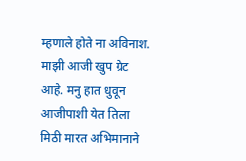म्हणाले होते ना अविनाश. माझी आजी खुप ग्रेट आहे. मनु हात धुवून आजीपाशी येत तिला मिठी मारत अभिमानाने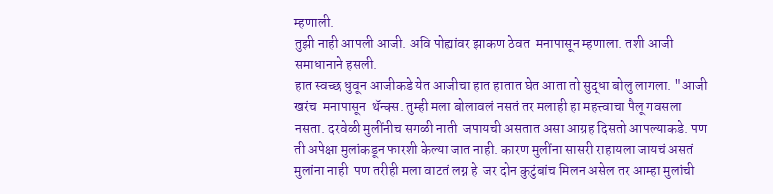म्हणाली.
तुझी नाही आपली आजी. अवि पोह्यांवर झाकण ठेवत  मनापासून म्हणाला. तशी आजी समाधानाने हसली.
हात स्वच्छ धुवून आजीकडे येत आजीचा हात हातात घेत आता तो सुद्धा बोलु लागला. "आजी खरंच  मनापासून  थॅन्क्स. तुम्ही मला बोलावलं नसतं तर मलाही हा महत्त्वाचा पैलू गवसला नसता. दरवेळी मुलींनीच सगळी नाती  जपायची असतात असा आग्रह दिसतो आपल्याकडे. पण ती अपेक्षा मुलांकडून फारशी केल्या जात नाही. कारण मुलींना सासरी राहायला जायचं असतं मुलांना नाही  पण तरीही मला वाटतं लग्न हे  जर दोन कुटुंबांच मिलन असेल तर आम्हा मुलांची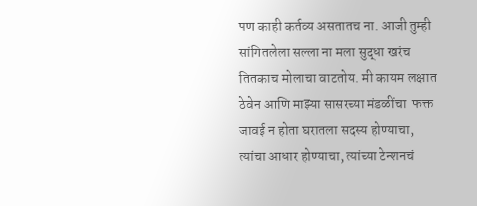पण काही कर्तव्य असतातच ना. आजी तुम्ही सांगितलेला सल्ला ना मला सुद्धा खरंच तितकाच मोलाचा वाटतोय. मी कायम लक्षात ठेवेन आणि माझ्या सासरच्या मंडळींचा  फक्त जावई न होता घरातला सदस्य होण्याचा, त्यांचा आधार होण्याचा, त्यांच्या टेन्शनचं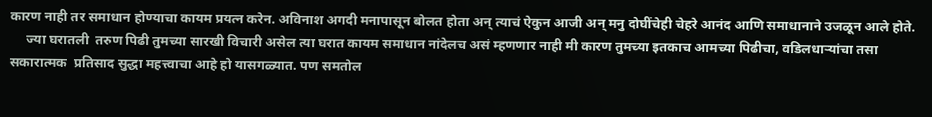कारण नाही तर समाधान होण्याचा कायम प्रयत्न करेन. अविनाश अगदी मनापासून बोलत होता अन् त्याचं ऐकुन आजी अन् मनु दोघींचेही चेहरे आनंद आणि समाधानाने उजळून आले होते.
     ज्या घरातली  तरुण पिढी तुमच्या सारखी विचारी असेल त्या घरात कायम समाधान नांदेलच असं म्हणणार नाही मी कारण तुमच्या इतकाच आमच्या पिढीचा, वडिलधाऱ्यांचा तसा सकारात्मक  प्रतिसाद सुद्धा महत्त्वाचा आहे हो यासगळ्यात. पण समतोल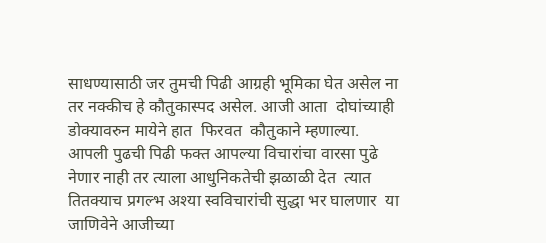साधण्यासाठी जर तुमची पिढी आग्रही भूमिका घेत असेल ना तर नक्कीच हे कौतुकास्पद असेल. आजी आता  दोघांच्याही डोक्यावरुन मायेने हात  फिरवत  कौतुकाने म्हणाल्या.  आपली पुढची पिढी फक्त आपल्या विचारांचा वारसा पुढे नेणार नाही तर त्याला आधुनिकतेची झळाळी देत  त्यात तितक्याच प्रगल्भ अश्या स्वविचारांची सुद्धा भर घालणार  या जाणिवेने आजीच्या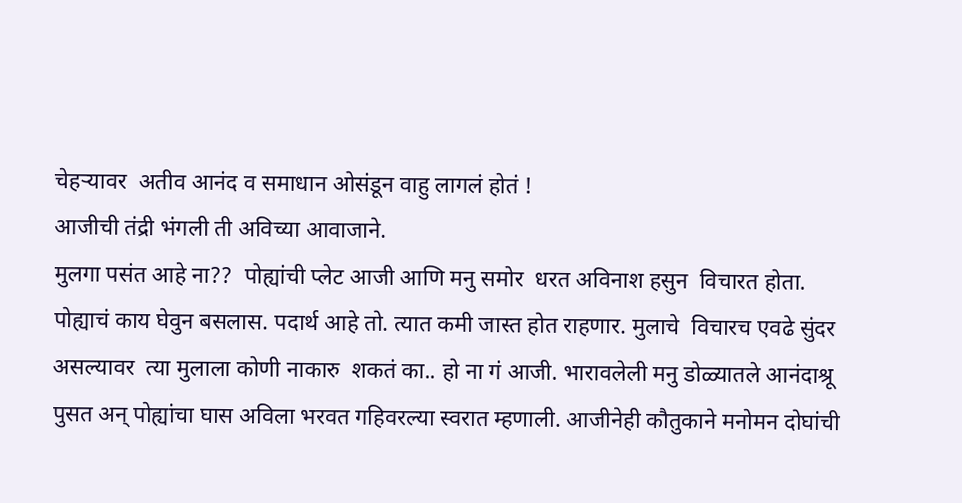चेहऱ्यावर  अतीव आनंद व समाधान ओसंडून वाहु लागलं होतं !
आजीची तंद्री भंगली ती अविच्या आवाजाने.
मुलगा पसंत आहे ना??  पोह्यांची प्लेट आजी आणि मनु समोर  धरत अविनाश हसुन  विचारत होता.
पोह्याचं काय घेवुन बसलास. पदार्थ आहे तो. त्यात कमी जास्त होत राहणार. मुलाचे  विचारच एवढे सुंदर असल्यावर  त्या मुलाला कोणी नाकारु  शकतं का.. हो ना गं आजी. भारावलेली मनु डोळ्यातले आनंदाश्रू पुसत अन् पोह्यांचा घास अविला भरवत गहिवरल्या स्वरात म्हणाली. आजीनेही कौतुकाने मनोमन दोघांची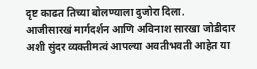दृष्ट काढत तिच्या बोलण्याला दुजोरा दिला.
आजीसारखं मार्गदर्शन आणि अविनाश सारखा जोडीदार अशी सुंदर व्यक्तीमत्वं आपल्या अवतीभवती आहेत या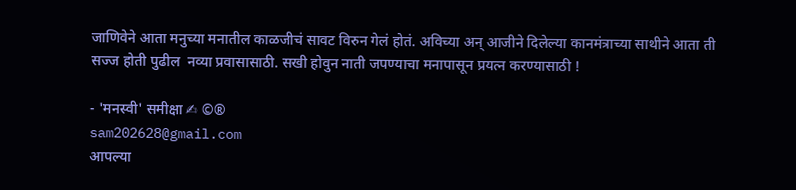जाणिवेने आता मनुच्या मनातील काळजीचं सावट विरुन गेलं होतं. अविच्या अन् आजीने दिलेल्या कानमंत्राच्या साथीने आता ती सज्ज होती पुढील  नव्या प्रवासासाठी. सखी होवुन नाती जपण्याचा मनापासून प्रयत्न करण्यासाठी !

- 'मनस्वी' समीक्षा ✍ ©®
sam202628@gmail.com
आपल्या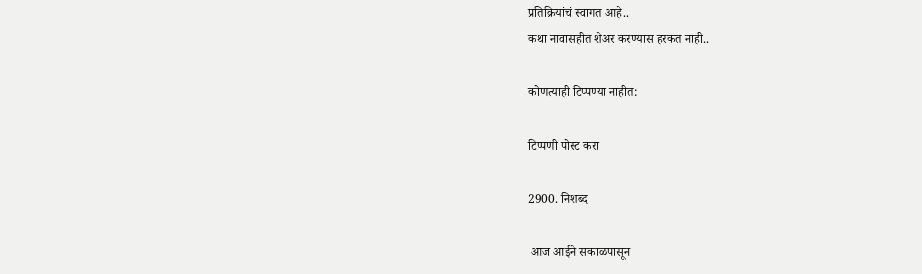प्रतिक्रियांचं स्वागत आहे..
कथा नावासहीत शेअर करण्यास हरकत नाही..

कोणत्याही टिप्पण्‍या नाहीत:

टिप्पणी पोस्ट करा

2900. निशब्द

 आज आईने सकाळपासून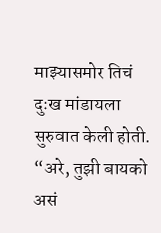माझ्यासमोर तिचं दुःख मांडायला सुरुवात केली होती. “अरे, तुझी बायको असं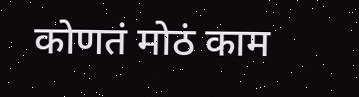कोणतं मोठं काम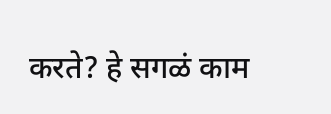करते? हे सगळं काम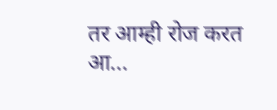तर आम्ही रोज करत आ...